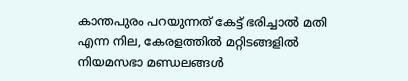കാന്തപുരം പറയുന്നത് കേട്ട് ഭരിച്ചാല്‍ മതി എന്ന നില, കേരളത്തില്‍ മറ്റിടങ്ങളില്‍ നിയമസഭാ മണ്ഡലങ്ങള്‍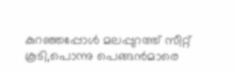കുറഞ്ഞപ്പോള്‍ മലപ്പുറത്ത് സീറ്റ് കൂടി,പൊന്നു പെങ്ങന്‍മാരെ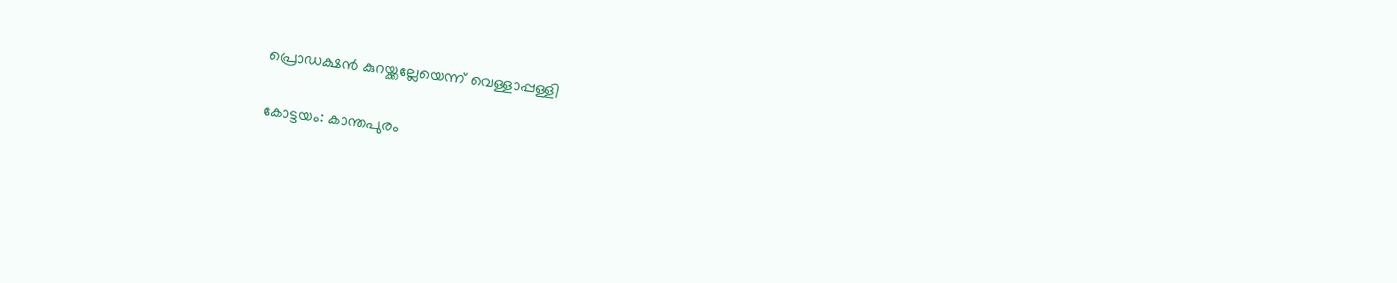പ്രൊഡക്ഷന്‍ കുറയ്ക്കല്ലേയെന്ന് വെള്ളാപ്പള്ളി

കോട്ടയം: കാന്തപുരം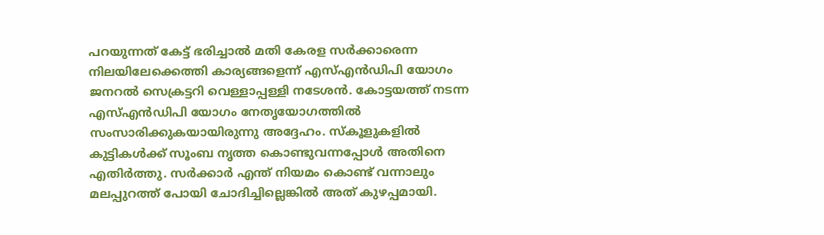പറയുന്നത് കേട്ട് ഭരിച്ചാല്‍ മതി കേരള സര്‍ക്കാരെന്ന നിലയിലേക്കെത്തി കാര്യങ്ങളെന്ന് എസ്എന്‍ഡിപി യോഗം ജനറല്‍ സെക്രട്ടറി വെള്ളാപ്പള്ളി നടേശന്‍. കോട്ടയത്ത് നടന്ന എസ്എന്‍ഡിപി യോഗം നേതൃയോഗത്തില്‍ സംസാരിക്കുകയായിരുന്നു അദ്ദേഹം. സ്‌കൂളുകളിൽ കുട്ടികള്‍ക്ക് സൂംബ നൃത്ത കൊണ്ടുവന്നപ്പോള്‍ അതിനെ എതിര്‍ത്തു. സര്‍ക്കാര്‍ എന്ത് നിയമം കൊണ്ട് വന്നാലും മലപ്പുറത്ത് പോയി ചോദിച്ചില്ലെങ്കില്‍ അത് കുഴപ്പമായി.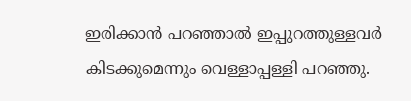ഇരിക്കാന്‍ പറഞ്ഞാല്‍ ഇപ്പുറത്തുള്ളവർ കിടക്കുമെന്നും വെള്ളാപ്പള്ളി പറഞ്ഞു.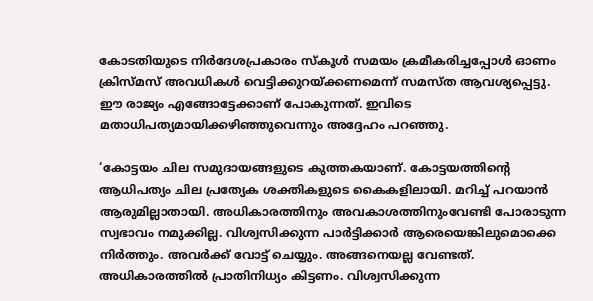കോടതിയുടെ നിര്‍ദേശപ്രകാരം സ്‌കൂള്‍ സമയം ക്രമീകരിച്ചപ്പോള്‍ ഓണം ക്രിസ്മസ് അവധികൾ വെട്ടിക്കുറയ്ക്കണമെന്ന് സമസ്ത ആവശ്യപ്പെട്ടു. ഈ രാജ്യം എങ്ങോട്ടേക്കാണ് പോകുന്നത്. ഇവിടെ മതാധിപത്യമായിക്കഴിഞ്ഞുവെന്നും അദ്ദേഹം പറഞ്ഞു.

‘കോട്ടയം ചില സമുദായങ്ങളുടെ കുത്തകയാണ്. കോട്ടയത്തിന്റെ ആധിപത്യം ചില പ്രത്യേക ശക്തികളുടെ കൈകളിലായി. മറിച്ച് പറയാന്‍ ആരുമില്ലാതായി. അധികാരത്തിനും അവകാശത്തിനുംവേണ്ടി പോരാടുന്ന സ്വഭാവം നമുക്കില്ല. വിശ്വസിക്കുന്ന പാര്‍ട്ടിക്കാര്‍ ആരെയെങ്കിലുമൊക്കെ നിര്‍ത്തും. അവര്‍ക്ക് വോട്ട് ചെയ്യും. അങ്ങനെയല്ല വേണ്ടത്. അധികാരത്തില്‍ പ്രാതിനിധ്യം കിട്ടണം. വിശ്വസിക്കുന്ന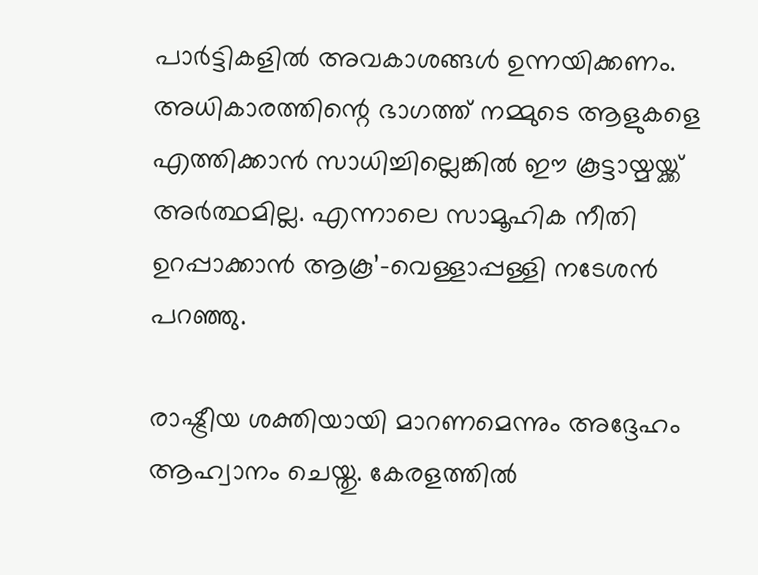പാര്‍ട്ടികളില്‍ അവകാശങ്ങള്‍ ഉന്നയിക്കണം. അധികാരത്തിന്റെ ഭാഗത്ത് നമ്മുടെ ആളുകളെ എത്തിക്കാന്‍ സാധിച്ചില്ലെങ്കില്‍ ഈ കൂട്ടായ്മയ്ക്ക് അര്‍ത്ഥമില്ല. എന്നാലെ സാമൂഹിക നീതി ഉറപ്പാക്കാന്‍ ആകൂ’-വെള്ളാപ്പള്ളി നടേശന്‍ പറഞ്ഞു.

രാഷ്ട്രീയ ശക്തിയായി മാറണമെന്നും അദ്ദേഹം ആഹ്വാനം ചെയ്തു. കേരളത്തില്‍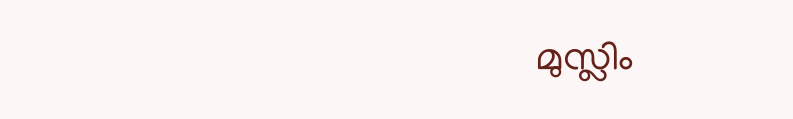മുസ്ലിം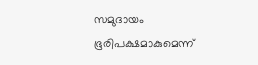സമുദായം ഭൂരിപക്ഷമാകുമെന്ന്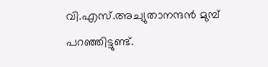വി.എസ്.അച്യുതാനന്ദന്‍ മുമ്പ് പറഞ്ഞിട്ടുണ്ട്.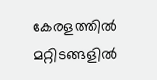കേരളത്തില്‍ മറ്റിടങ്ങളില്‍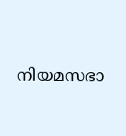നിയമസഭാ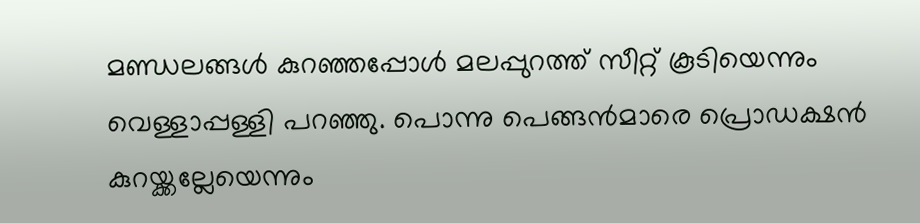മണ്ഡലങ്ങള്‍ കുറഞ്ഞപ്പോള്‍ മലപ്പുറത്ത് സീറ്റ് കൂടിയെന്നും വെള്ളാപ്പള്ളി പറഞ്ഞു. പൊന്നു പെങ്ങന്‍മാരെ പ്രൊഡക്ഷന്‍ കുറയ്ക്കല്ലേയെന്നും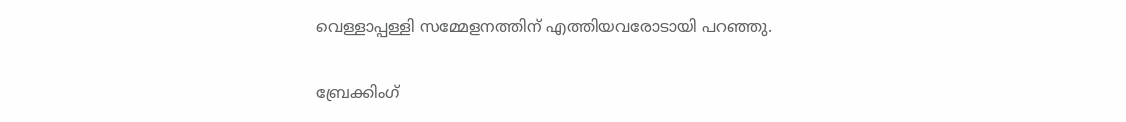വെള്ളാപ്പള്ളി സമ്മേളനത്തിന് എത്തിയവരോടായി പറഞ്ഞു.

ബ്രേക്കിംഗ്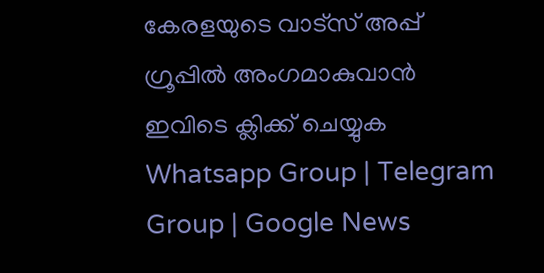കേരളയുടെ വാട്സ് അപ്പ് ഗ്രൂപ്പിൽ അംഗമാകുവാൻ ഇവിടെ ക്ലിക്ക് ചെയ്യുക Whatsapp Group | Telegram Group | Google News